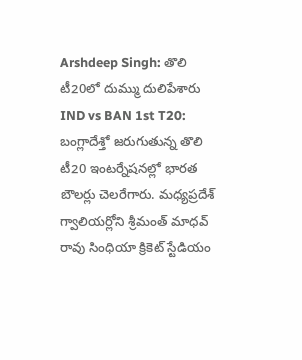Arshdeep Singh: తొలి టీ20లో దుమ్ము దులిపేశారు
IND vs BAN 1st T20: బంగ్లాదేశ్తో జరుగుతున్న తొలి టీ20 ఇంటర్నేషనల్లో భారత బౌలర్లు చెలరేగారు. మధ్యప్రదేశ్ గ్వాలియర్లోని శ్రీమంత్ మాధవ్ రావు సింధియా క్రికెట్ స్టేడియం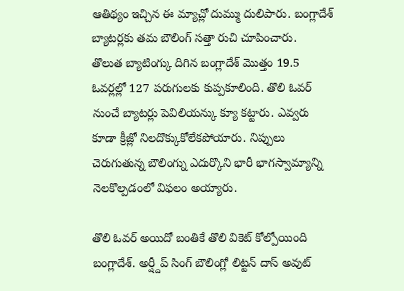ఆతిథ్యం ఇచ్చిన ఈ మ్యాచ్లో దుమ్ము దులిపారు. బంగ్లాదేశ్ బ్యాటర్లకు తమ బౌలింగ్ సత్తా రుచి చూపించారు.
తొలుత బ్యాటింగ్కు దిగిన బంగ్లాదేశ్ మొత్తం 19.5 ఓవర్లల్లో 127 పరుగులకు కుప్పకూలింది. తొలి ఓవర్ నుంచే బ్యాటర్లు పెవిలియన్కు క్యూ కట్టారు. ఎవ్వరు కూడా క్రీజ్లో నిలదొక్కుకోలేకపోయారు. నిప్పులు చెరుగుతున్న బౌలింగ్ను ఎదుర్కొని భారీ భాగస్వామ్యాన్ని నెలకొల్పడంలో విఫలం అయ్యారు.

తొలి ఓవర్ అయిదో బంతికే తొలి వికెట్ కోల్పోయింది బంగ్లాదేశ్. అర్ష్దీప్ సింగ్ బౌలింగ్లో లిట్టన్ దాస్ అవుట్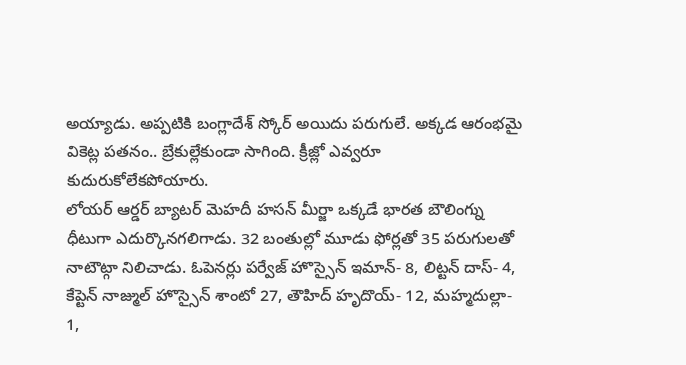అయ్యాడు. అప్పటికి బంగ్లాదేశ్ స్కోర్ అయిదు పరుగులే. అక్కడ ఆరంభమై వికెట్ల పతనం.. బ్రేకుల్లేకుండా సాగింది. క్రీజ్లో ఎవ్వరూ కుదురుకోలేకపోయారు.
లోయర్ ఆర్డర్ బ్యాటర్ మెహదీ హసన్ మీర్జా ఒక్కడే భారత బౌలింగ్ను ధీటుగా ఎదుర్కొనగలిగాడు. 32 బంతుల్లో మూడు ఫోర్లతో 35 పరుగులతో నాటౌట్గా నిలిచాడు. ఓపెనర్లు పర్వేజ్ హొస్సైన్ ఇమాన్- 8, లిట్టన్ దాస్- 4, కేప్టెన్ నాజ్ముల్ హొస్సైన్ శాంటో 27, తౌహిద్ హృదొయ్- 12, మహ్మదుల్లా- 1,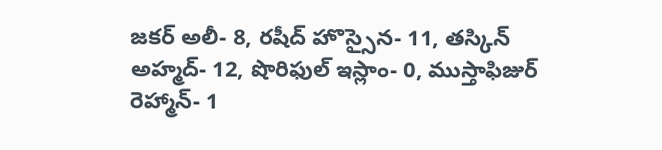జకర్ అలీ- 8, రషీద్ హొస్సైన- 11, తస్కిన్ అహ్మద్- 12, షొరిఫుల్ ఇస్లాం- 0, ముస్తాఫిజుర్ రెహ్మాన్- 1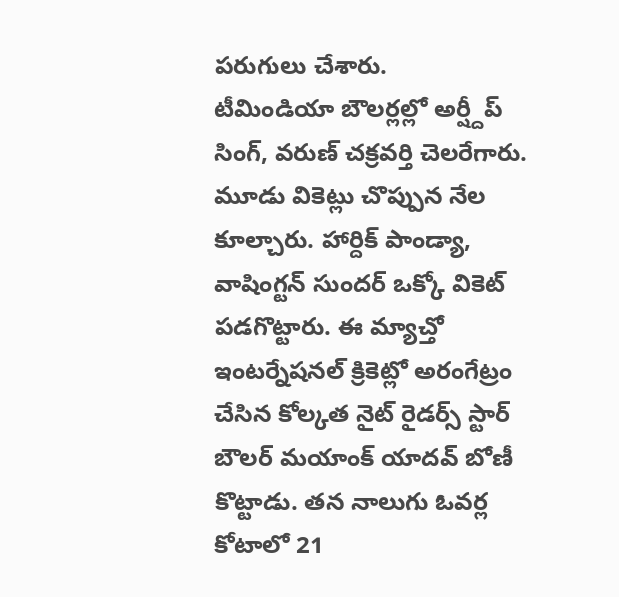పరుగులు చేశారు.
టీమిండియా బౌలర్లల్లో అర్ష్దీప్ సింగ్, వరుణ్ చక్రవర్తి చెలరేగారు. మూడు వికెట్లు చొప్పున నేల కూల్చారు. హార్దిక్ పాండ్యా, వాషింగ్టన్ సుందర్ ఒక్కో వికెట్ పడగొట్టారు. ఈ మ్యాచ్తో ఇంటర్నేషనల్ క్రికెట్లో అరంగేట్రం చేసిన కోల్కత నైట్ రైడర్స్ స్టార్ బౌలర్ మయాంక్ యాదవ్ బోణీ కొట్టాడు. తన నాలుగు ఓవర్ల కోటాలో 21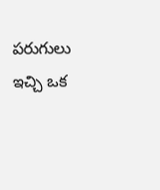పరుగులు ఇచ్చి ఒక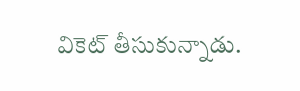వికెట్ తీసుకున్నాడు.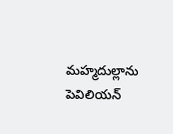మహ్మదుల్లాను పెవిలియన్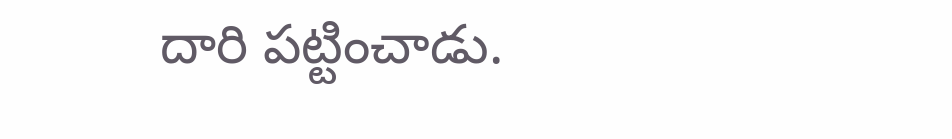దారి పట్టించాడు.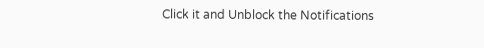Click it and Unblock the Notifications